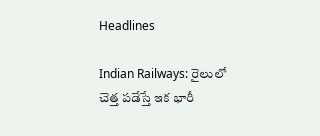Headlines

Indian Railways: రైలులో చెత్త పడేస్తే ఇక భారీ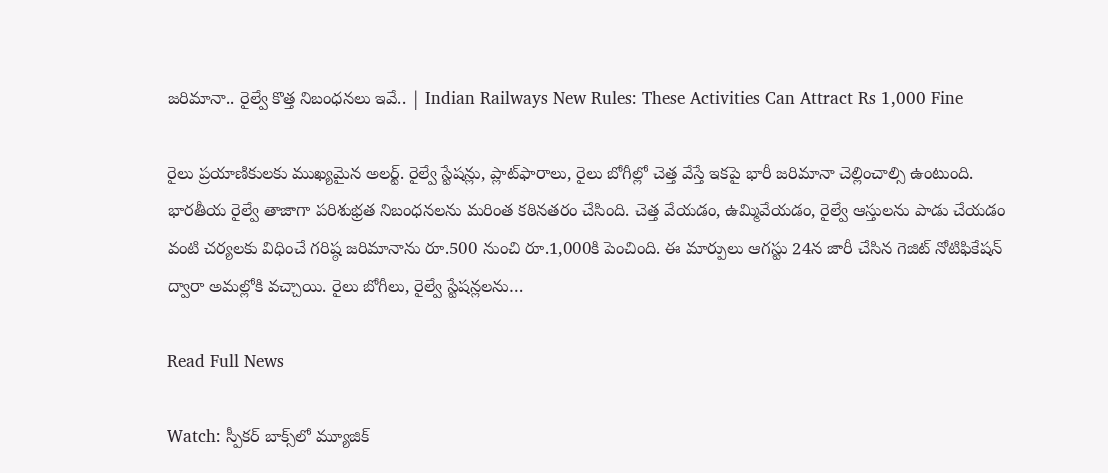జరిమానా.. రైల్వే కొత్త నిబంధనలు ఇవే.. | Indian Railways New Rules: These Activities Can Attract Rs 1,000 Fine

రైలు ప్రయాణికులకు ముఖ్యమైన అలర్ట్. రైల్వే స్టేషన్లు, ప్లాట్‌ఫారాలు, రైలు బోగీల్లో చెత్త వేస్తే ఇకపై భారీ జరిమానా చెల్లించాల్సి ఉంటుంది. భారతీయ రైల్వే తాజాగా పరిశుభ్రత నిబంధనలను మరింత కఠినతరం చేసింది. చెత్త వేయడం, ఉమ్మివేయడం, రైల్వే ఆస్తులను పాడు చేయడం వంటి చర్యలకు విధించే గరిష్ఠ జరిమానాను రూ.500 నుంచి రూ.1,000కి పెంచింది. ఈ మార్పులు ఆగస్టు 24న జారీ చేసిన గెజిట్ నోటిఫికేషన్ ద్వారా అమల్లోకి వచ్చాయి. రైలు బోగీలు, రైల్వే స్టేషన్లలను…

Read Full News

Watch: స్పీకర్ బాక్స్‌లో మ్యూజిక్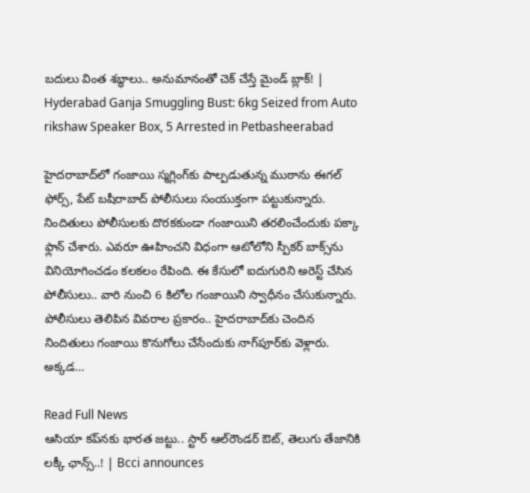బదులు వింత శబ్ధాలు.. అనుమానంతో చెక్ చేస్తే మైండ్ బ్లాక్! | Hyderabad Ganja Smuggling Bust: 6kg Seized from Auto rikshaw Speaker Box, 5 Arrested in Petbasheerabad

హైదరాబాద్‌లో గంజాయి స్మగ్లింగ్‌కు పాల్పడుతున్న ముఠాను ఈగల్ ఫోర్స్, పేట్ బషీరాబాద్ పోలీసులు సంయుక్తంగా పట్టుకున్నారు. నిందితులు పోలీసులకు దొరకకుండా గంజాయిని తరలించేందుకు పక్కా ఫ్లాన్ చేశారు. ఎవరూ ఊహించని విధంగా ఆటోలోని స్పీకర్ బాక్స్‌ను వినియోగించడం కలకలం రేపింది. ఈ కేసులో ఐదుగురిని అరెస్ట్ చేసిన పోలీసులు.. వారి నుంచి 6 కిలోల గంజాయిని స్వాధీనం చేసుకున్నారు. పోలీసులు తెలిపిన వివరాల ప్రకారం.. హైదరాబాద్‌కు చెందిన నిందితులు గంజాయి కొనుగోలు చేసేందుకు నాగ్‌పూర్‌కు వెళ్లారు. అక్కడ…

Read Full News
ఆసియా కప్‌నకు భారత జట్టు.. స్టార్ ఆల్‌రౌండర్‌ ఔట్, తెలుగు తేజానికి లక్కీ ఛాన్స్..! | Bcci announces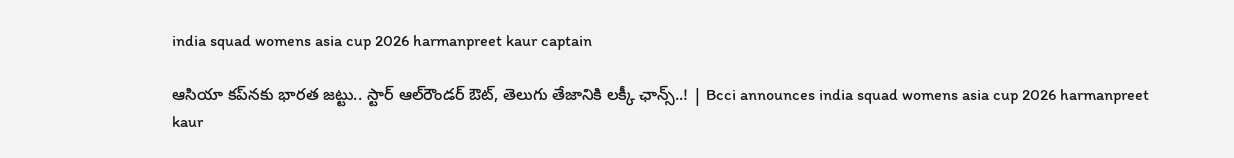india squad womens asia cup 2026 harmanpreet kaur captain

ఆసియా కప్‌నకు భారత జట్టు.. స్టార్ ఆల్‌రౌండర్‌ ఔట్, తెలుగు తేజానికి లక్కీ ఛాన్స్..! | Bcci announces india squad womens asia cup 2026 harmanpreet kaur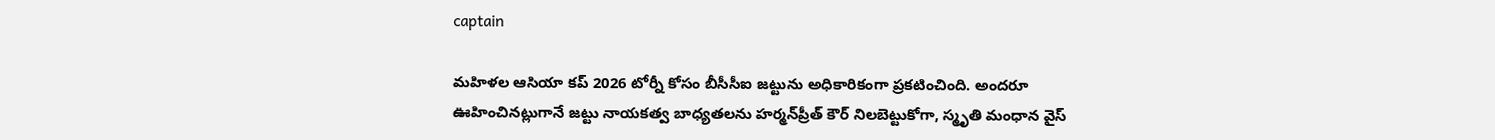captain

మహిళల ఆసియా కప్ 2026 టోర్నీ కోసం బీసీసీఐ జట్టును అధికారికంగా ప్రకటించింది. అందరూ ఊహించినట్లుగానే జట్టు నాయకత్వ బాధ్యతలను హర్మన్‌ప్రీత్ కౌర్ నిలబెట్టుకోగా, స్మృతి మంధాన వైస్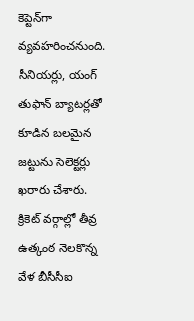కెప్టెన్‌గా వ్యవహరించనుంది. సీనియర్లు, యంగ్ తుఫాన్ బ్యాటర్లతో కూడిన బలమైన జట్టును సెలెక్టర్లు ఖరారు చేశారు. క్రికెట్ వర్గాల్లో తీవ్ర ఉత్కంఠ నెలకొన్న వేళ బీసీసీఐ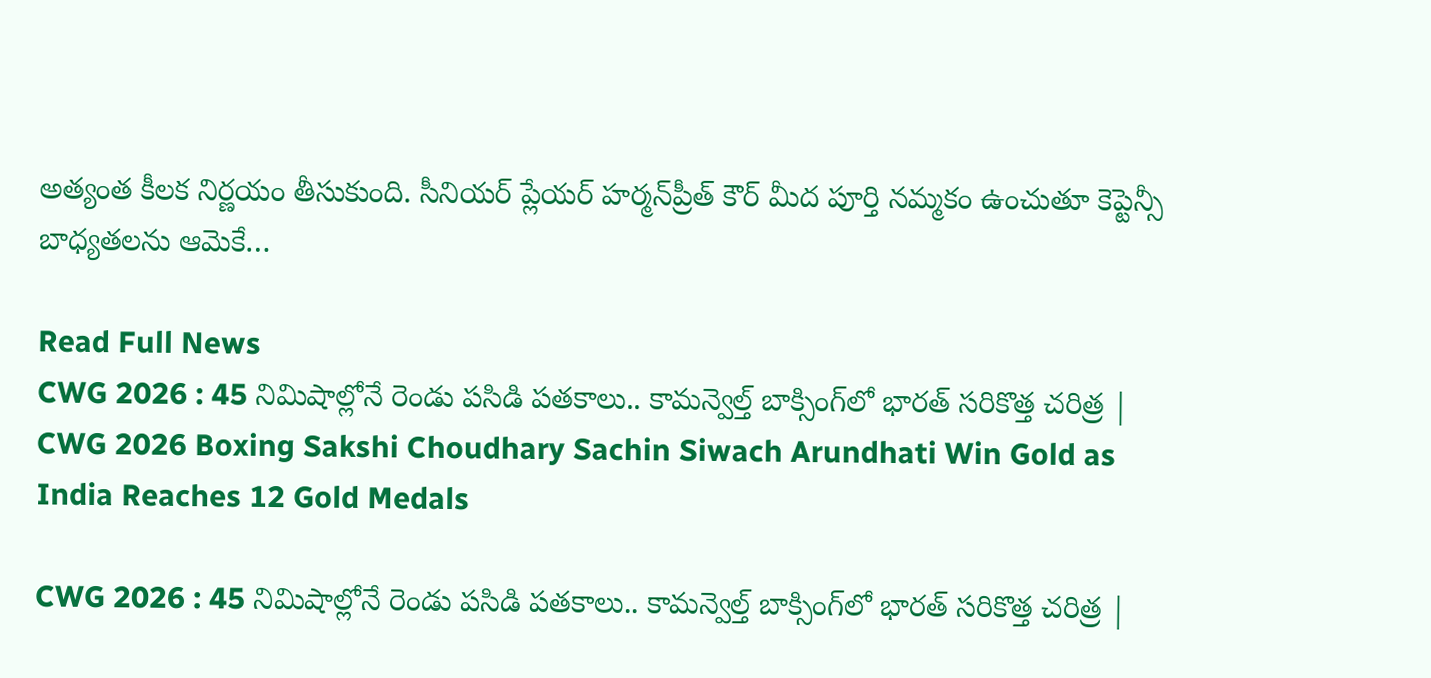అత్యంత కీలక నిర్ణయం తీసుకుంది. సీనియర్ ప్లేయర్ హర్మన్‌ప్రీత్ కౌర్ మీద పూర్తి నమ్మకం ఉంచుతూ కెప్టెన్సీ బాధ్యతలను ఆమెకే…

Read Full News
CWG 2026 : 45 నిమిషాల్లోనే రెండు పసిడి పతకాలు.. కామన్వెల్త్ బాక్సింగ్‌లో భారత్ సరికొత్త చరిత్ర | CWG 2026 Boxing Sakshi Choudhary Sachin Siwach Arundhati Win Gold as India Reaches 12 Gold Medals

CWG 2026 : 45 నిమిషాల్లోనే రెండు పసిడి పతకాలు.. కామన్వెల్త్ బాక్సింగ్‌లో భారత్ సరికొత్త చరిత్ర |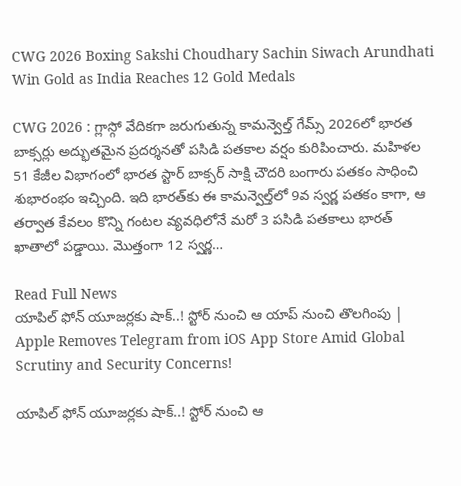CWG 2026 Boxing Sakshi Choudhary Sachin Siwach Arundhati Win Gold as India Reaches 12 Gold Medals

CWG 2026 : గ్లాస్గో వేదికగా జరుగుతున్న కామన్వెల్త్ గేమ్స్ 2026లో భారత బాక్సర్లు అద్భుతమైన ప్రదర్శనతో పసిడి పతకాల వర్షం కురిపించారు. మహిళల 51 కేజీల విభాగంలో భారత స్టార్ బాక్సర్ సాక్షి చౌదరి బంగారు పతకం సాధించి శుభారంభం ఇచ్చింది. ఇది భారత్‌కు ఈ కామన్వెల్త్‌లో 9వ స్వర్ణ పతకం కాగా, ఆ తర్వాత కేవలం కొన్ని గంటల వ్యవధిలోనే మరో 3 పసిడి పతకాలు భారత్ ఖాతాలో పడ్డాయి. మొత్తంగా 12 స్వర్ణ…

Read Full News
యాపిల్‌ ఫోన్ యూజర్లకు షాక్..! స్టోర్‌‌ నుంచి ఆ యాప్‌ నుంచి తొలగింపు | Apple Removes Telegram from iOS App Store Amid Global Scrutiny and Security Concerns!

యాపిల్‌ ఫోన్ యూజర్లకు షాక్..! స్టోర్‌‌ నుంచి ఆ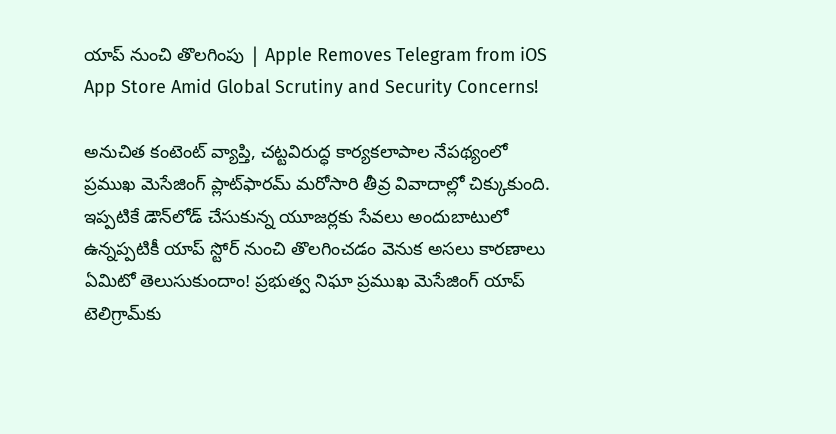యాప్‌ నుంచి తొలగింపు | Apple Removes Telegram from iOS App Store Amid Global Scrutiny and Security Concerns!

అనుచిత కంటెంట్ వ్యాప్తి, చట్టవిరుద్ధ కార్యకలాపాల నేపథ్యంలో ప్రముఖ మెసేజింగ్ ప్లాట్‌ఫారమ్ మరోసారి తీవ్ర వివాదాల్లో చిక్కుకుంది. ఇప్పటికే డౌన్‌లోడ్ చేసుకున్న యూజర్లకు సేవలు అందుబాటులో ఉన్నప్పటికీ యాప్ స్టోర్ నుంచి తొలగించడం వెనుక అసలు కారణాలు ఏమిటో తెలుసుకుందాం! ప్రభుత్వ నిఘా ప్రముఖ మెసేజింగ్ యాప్ టెలిగ్రామ్‌కు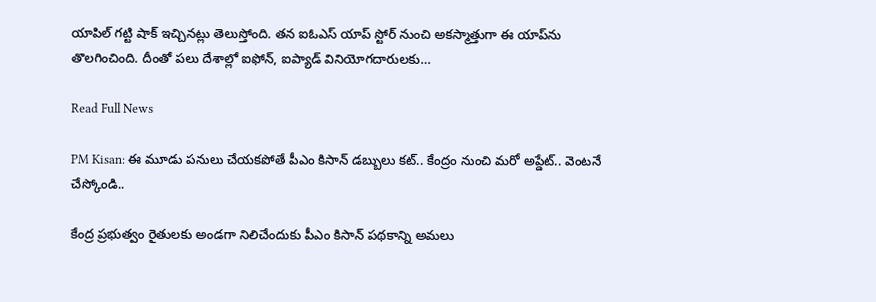యాపిల్ గట్టి షాక్ ఇచ్చినట్లు తెలుస్తోంది. తన ఐఓఎస్ యాప్ స్టోర్ నుంచి అకస్మాత్తుగా ఈ యాప్‌ను తొలగించింది. దీంతో పలు దేశాల్లో ఐఫోన్, ఐప్యాడ్ వినియోగదారులకు…

Read Full News

PM Kisan: ఈ మూడు పనులు చేయకపోతే పీఎం కిసాన్ డబ్బులు కట్.. కేంద్రం నుంచి మరో అప్డేట్.. వెంటనే చేస్కోండి..

కేంద్ర ప్రభుత్వం రైతులకు అండగా నిలిచేందుకు పీఎం కిసాన్ పథకాన్ని అమలు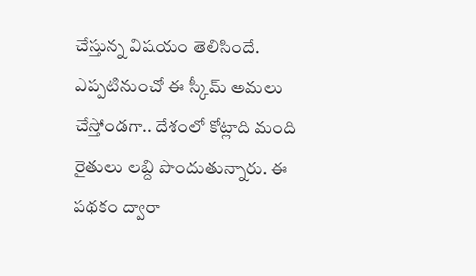చేస్తున్న విషయం తెలిసిందే. ఎప్పటినుంచో ఈ స్కీమ్ అమలు చేస్తోండగా.. దేశంలో కోట్లాది మంది రైతులు లబ్ది పొందుతున్నారు. ఈ పథకం ద్వారా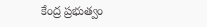కేంద్ర ప్రభుత్వం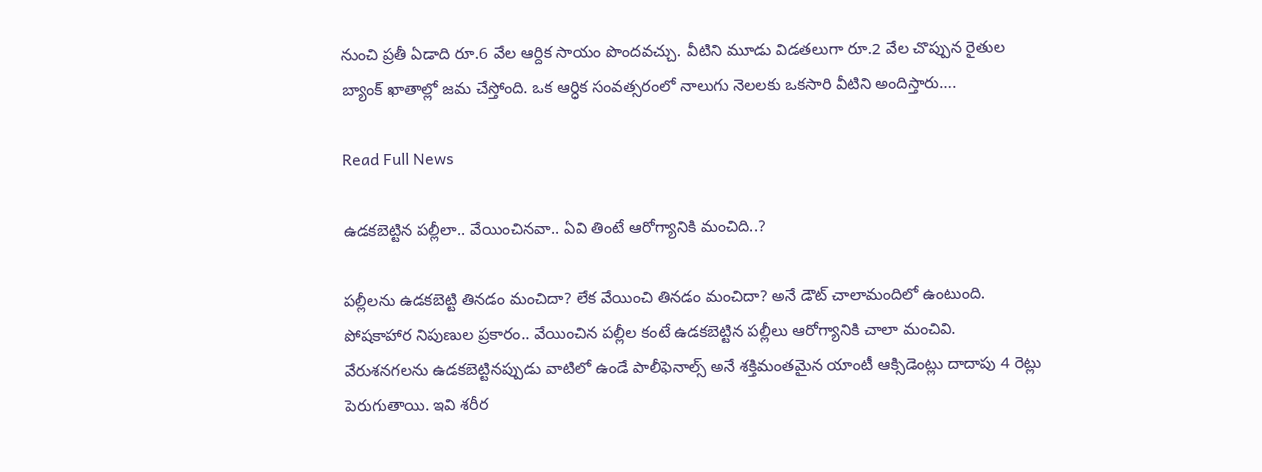నుంచి ప్రతీ ఏడాది రూ.6 వేల ఆర్దిక సాయం పొందవచ్చు. వీటిని మూడు విడతలుగా రూ.2 వేల చొప్పున రైతుల బ్యాంక్ ఖాతాల్లో జమ చేస్తోంది. ఒక ఆర్ధిక సంవత్సరంలో నాలుగు నెలలకు ఒకసారి వీటిని అందిస్తారు….

Read Full News

ఉడకబెట్టిన పల్లీలా.. వేయించినవా.. ఏవి తింటే ఆరోగ్యానికి మంచిది..?

పల్లీలను ఉడకబెట్టి తినడం మంచిదా? లేక వేయించి తినడం మంచిదా? అనే డౌట్ చాలామందిలో ఉంటుంది. పోషకాహార నిపుణుల ప్రకారం.. వేయించిన పల్లీల కంటే ఉడకబెట్టిన పల్లీలు ఆరోగ్యానికి చాలా మంచివి. వేరుశనగలను ఉడకబెట్టినప్పుడు వాటిలో ఉండే పాలీఫెనాల్స్ అనే శక్తిమంతమైన యాంటీ ఆక్సిడెంట్లు దాదాపు 4 రెట్లు పెరుగుతాయి. ఇవి శరీర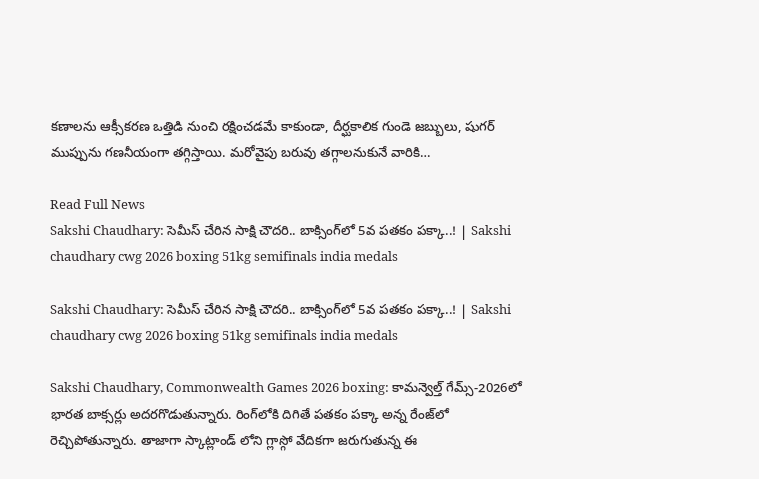కణాలను ఆక్సీకరణ ఒత్తిడి నుంచి రక్షించడమే కాకుండా, దీర్ఘకాలిక గుండె జబ్బులు, షుగర్ ముప్పును గణనీయంగా తగ్గిస్తాయి. మరోవైపు బరువు తగ్గాలనుకునే వారికి…

Read Full News
Sakshi Chaudhary: సెమీస్ చేరిన సాక్షి చౌదరి.. బాక్సింగ్‌లో 5వ పతకం పక్కా..! | Sakshi chaudhary cwg 2026 boxing 51kg semifinals india medals

Sakshi Chaudhary: సెమీస్ చేరిన సాక్షి చౌదరి.. బాక్సింగ్‌లో 5వ పతకం పక్కా..! | Sakshi chaudhary cwg 2026 boxing 51kg semifinals india medals

Sakshi Chaudhary, Commonwealth Games 2026 boxing: కామన్వెల్త్ గేమ్స్-2026లో భారత బాక్సర్లు అదరగొడుతున్నారు. రింగ్‌లోకి దిగితే పతకం పక్కా అన్న రేంజ్‌లో రెచ్చిపోతున్నారు. తాజాగా స్కాట్లాండ్ లోని గ్లాస్గో వేదికగా జరుగుతున్న ఈ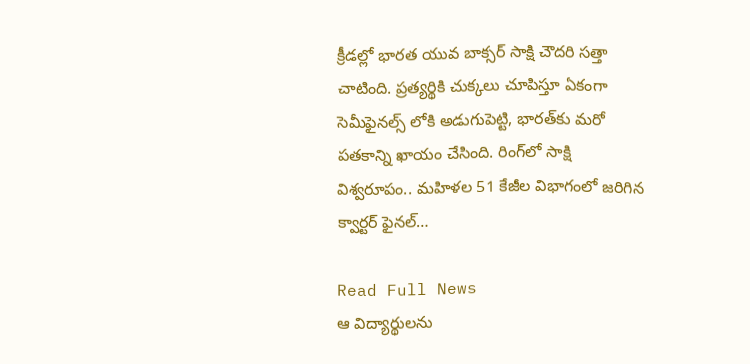క్రీడల్లో భారత యువ బాక్సర్ సాక్షి చౌదరి సత్తా చాటింది. ప్రత్యర్థికి చుక్కలు చూపిస్తూ ఏకంగా సెమీఫైనల్స్ లోకి అడుగుపెట్టి, భారత్‌కు మరో పతకాన్ని ఖాయం చేసింది. రింగ్‌లో సాక్షి విశ్వరూపం.. మహిళల 51 కేజీల విభాగంలో జరిగిన క్వార్టర్ ఫైనల్…

Read Full News
ఆ విద్యార్థులను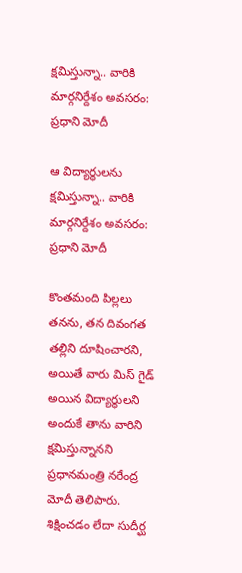క్షమిస్తున్నా.. వారికి మార్గనిర్దేశం అవసరం: ప్రధాని మోదీ

ఆ విద్యార్థులను క్షమిస్తున్నా.. వారికి మార్గనిర్దేశం అవసరం: ప్రధాని మోదీ

కొంతమంది పిల్లలు తనను, తన దివంగత తల్లిని దూషించారని, అయితే వారు మిస్ గైడ్ అయిన విద్యార్థులని అందుకే తాను వారిని క్షమిస్తున్నానని ప్రధానమంత్రి నరేంద్ర మోదీ తెలిపారు. శిక్షించడం లేదా సుదీర్ఘ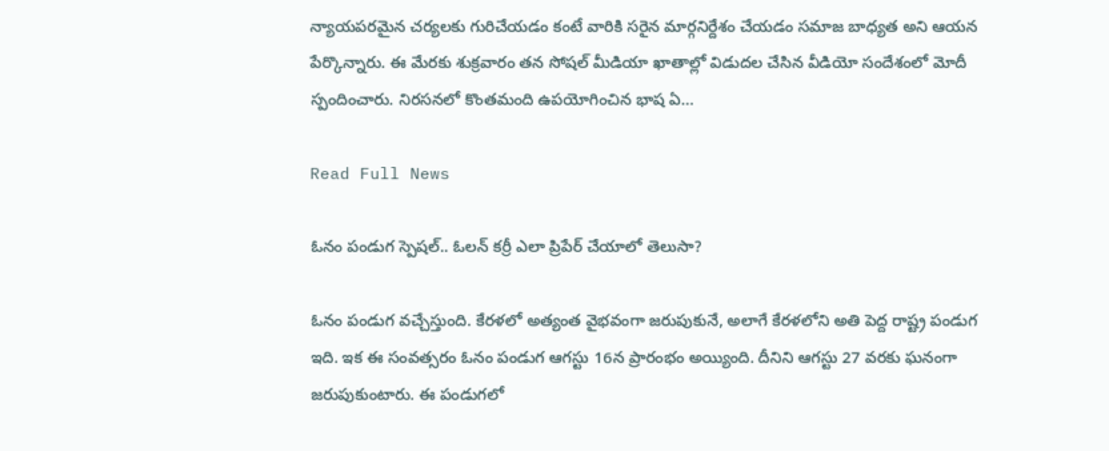న్యాయపరమైన చర్యలకు గురిచేయడం కంటే వారికి సరైన మార్గనిర్దేశం చేయడం సమాజ బాధ్యత అని ఆయన పేర్కొన్నారు. ఈ మేరకు శుక్రవారం తన సోషల్ మీడియా ఖాతాల్లో విడుదల చేసిన వీడియో సందేశంలో మోదీ స్పందించారు. నిరసనలో కొంతమంది ఉపయోగించిన భాష ఏ…

Read Full News

ఓనం పండుగ స్పెషల్.. ఓలన్ కర్రీ ఎలా ప్రిపేర్ చేయాలో తెలుసా?

ఓనం పండుగ వచ్చేస్తుంది. కేరళలో అత్యంత వైభవంగా జరుపుకునే, అలాగే కేరళలోని అతి పెద్ద రాష్ట్ర పండుగ ఇది. ఇక ఈ సంవత్సరం ఓనం పండుగ ఆగస్టు 16న ప్రారంభం అయ్యింది. దీనిని ఆగస్టు 27 వరకు ఘనంగా జరుపుకుంటారు. ఈ పండుగలో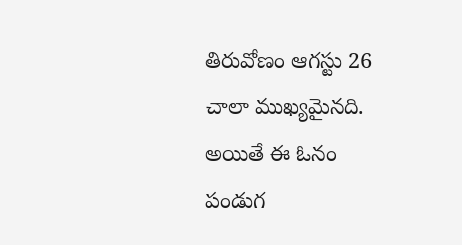తిరువోణం ఆగస్టు 26 చాలా ముఖ్యమైనది. అయితే ఈ ఓనం పండుగ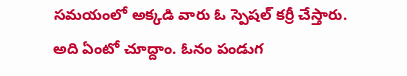సమయంలో అక్కడి వారు ఓ స్పెషల్ కర్రీ చేస్తారు. అది ఏంటో చూద్దాం. ఓనం పండుగ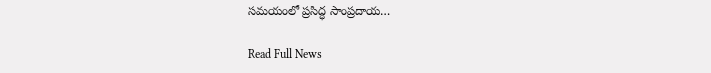సమయంలో ప్రసిద్ధ సాంప్రదాయ…

Read Full News